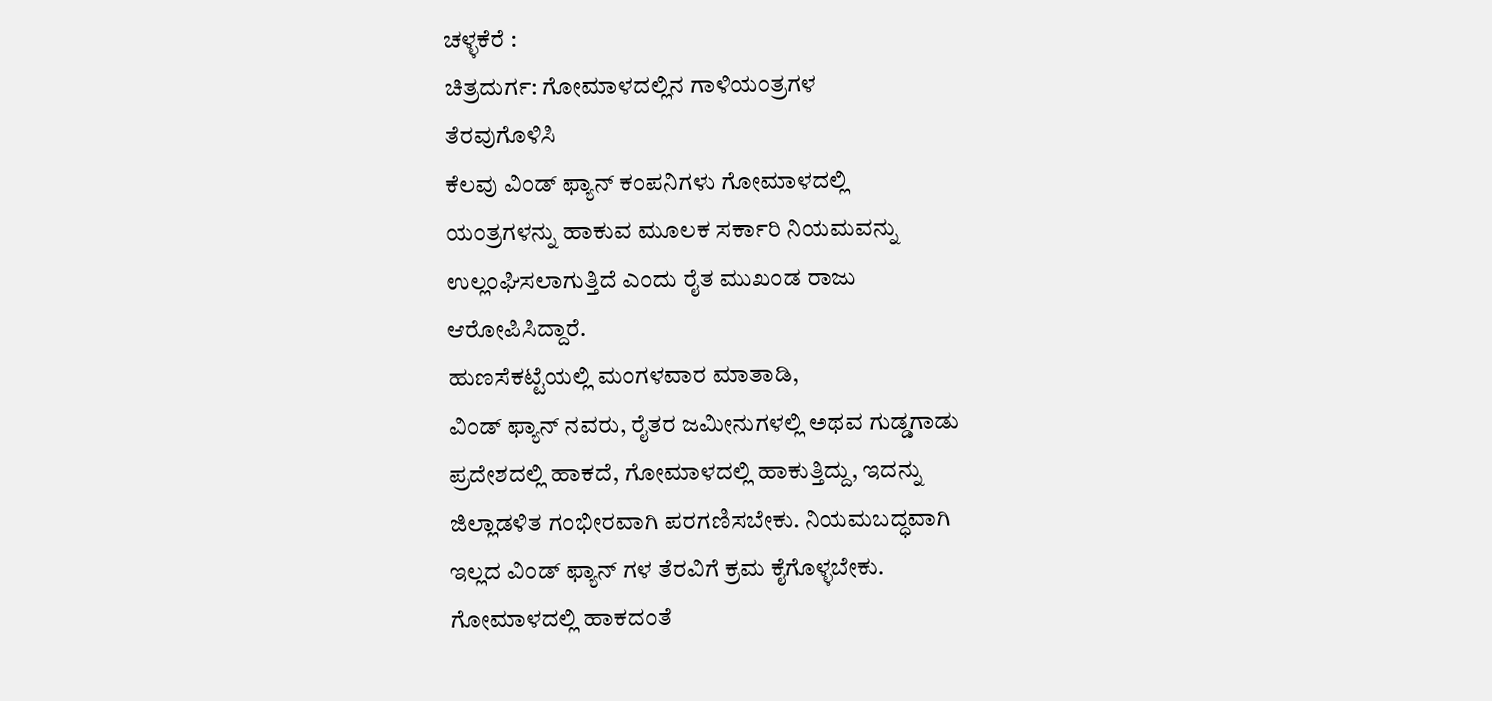ಚಳ್ಳಕೆರೆ :
ಚಿತ್ರದುರ್ಗ: ಗೋಮಾಳದಲ್ಲಿನ ಗಾಳಿಯಂತ್ರಗಳ
ತೆರವುಗೊಳಿಸಿ
ಕೆಲವು ವಿಂಡ್ ಫ್ಯಾನ್ ಕಂಪನಿಗಳು ಗೋಮಾಳದಲ್ಲಿ
ಯಂತ್ರಗಳನ್ನು ಹಾಕುವ ಮೂಲಕ ಸರ್ಕಾರಿ ನಿಯಮವನ್ನು
ಉಲ್ಲಂಘಿಸಲಾಗುತ್ತಿದೆ ಎಂದು ರೈತ ಮುಖಂಡ ರಾಜು
ಆರೋಪಿಸಿದ್ದಾರೆ.
ಹುಣಸೆಕಟ್ಟೆಯಲ್ಲಿ ಮಂಗಳವಾರ ಮಾತಾಡಿ,
ವಿಂಡ್ ಫ್ಯಾನ್ ನವರು, ರೈತರ ಜಮೀನುಗಳಲ್ಲಿ ಅಥವ ಗುಡ್ಡಗಾಡು
ಪ್ರದೇಶದಲ್ಲಿ ಹಾಕದೆ, ಗೋಮಾಳದಲ್ಲಿ ಹಾಕುತ್ತಿದ್ದು, ಇದನ್ನು
ಜಿಲ್ಲಾಡಳಿತ ಗಂಭೀರವಾಗಿ ಪರಗಣಿಸಬೇಕು. ನಿಯಮಬದ್ಧವಾಗಿ
ಇಲ್ಲದ ವಿಂಡ್ ಫ್ಯಾನ್ ಗಳ ತೆರವಿಗೆ ಕ್ರಮ ಕೈಗೊಳ್ಳಬೇಕು.
ಗೋಮಾಳದಲ್ಲಿ ಹಾಕದಂತೆ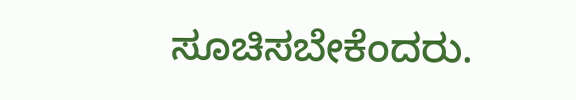ಸೂಚಿಸಬೇಕೆಂದರು.